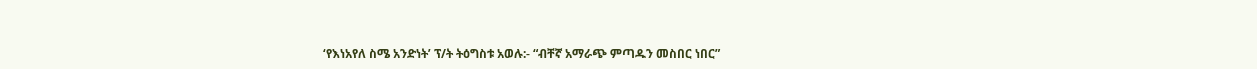‘የእነአየለ ስሜ አንድነት’ ፕ/ት ትዕግስቱ አወሉ:- “ብቸኛ አማራጭ ምጣዱን መስበር ነበር”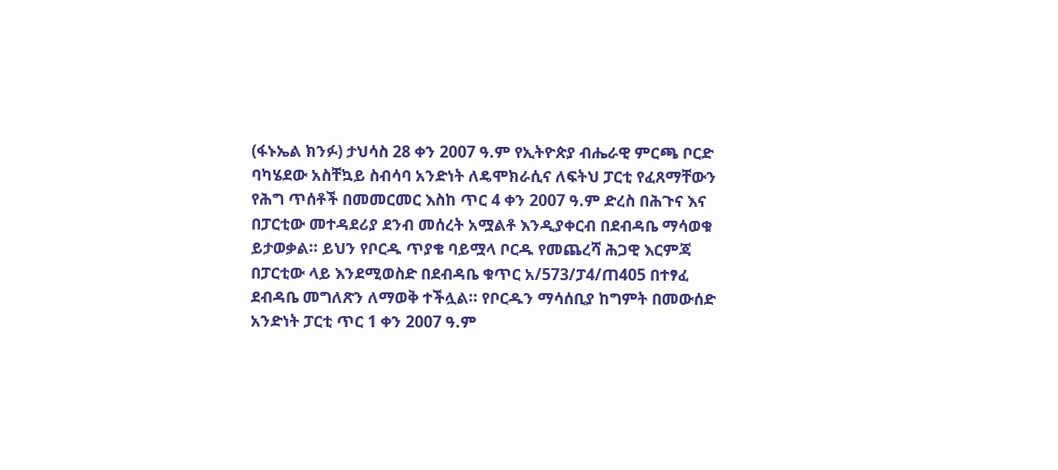(ፋኑኤል ክንፉ) ታህሳስ 28 ቀን 2007 ዓ.ም የኢትዮጵያ ብሔራዊ ምርጫ ቦርድ ባካሄደው አስቸኳይ ስብሳባ አንድነት ለዴሞክራሲና ለፍትህ ፓርቲ የፈጸማቸውን የሕግ ጥሰቶች በመመርመር እስከ ጥር 4 ቀን 2007 ዓ.ም ድረስ በሕጉና እና በፓርቲው መተዳደሪያ ደንብ መሰረት አሟልቶ እንዲያቀርብ በደብዳቤ ማሳወቁ ይታወቃል። ይህን የቦርዱ ጥያቄ ባይሟላ ቦርዱ የመጨረሻ ሕጋዊ እርምጃ በፓርቲው ላይ እንደሚወስድ በደብዳቤ ቁጥር አ/573/ፓ4/ጠ405 በተፃፈ ደብዳቤ መግለጽን ለማወቅ ተችሏል። የቦርዱን ማሳሰቢያ ከግምት በመውሰድ አንድነት ፓርቲ ጥር 1 ቀን 2007 ዓ.ም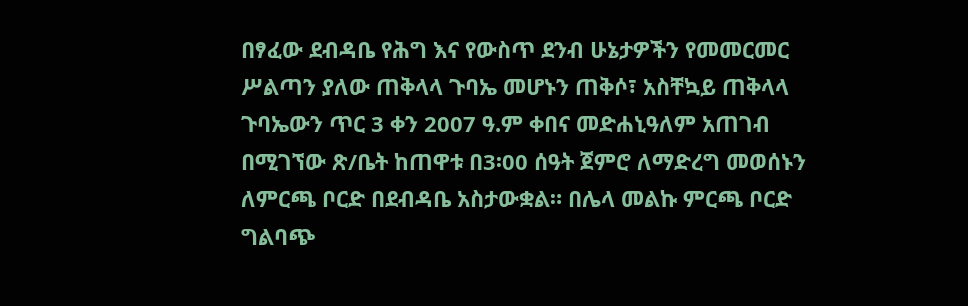በፃፈው ደብዳቤ የሕግ እና የውስጥ ደንብ ሁኔታዎችን የመመርመር ሥልጣን ያለው ጠቅላላ ጉባኤ መሆኑን ጠቅሶ፣ አስቸኳይ ጠቅላላ ጉባኤውን ጥር 3 ቀን 2007 ዓ.ም ቀበና መድሐኒዓለም አጠገብ በሚገኘው ጽ/ቤት ከጠዋቱ በ3፡00 ሰዓት ጀምሮ ለማድረግ መወሰኑን ለምርጫ ቦርድ በደብዳቤ አስታውቋል። በሌላ መልኩ ምርጫ ቦርድ ግልባጭ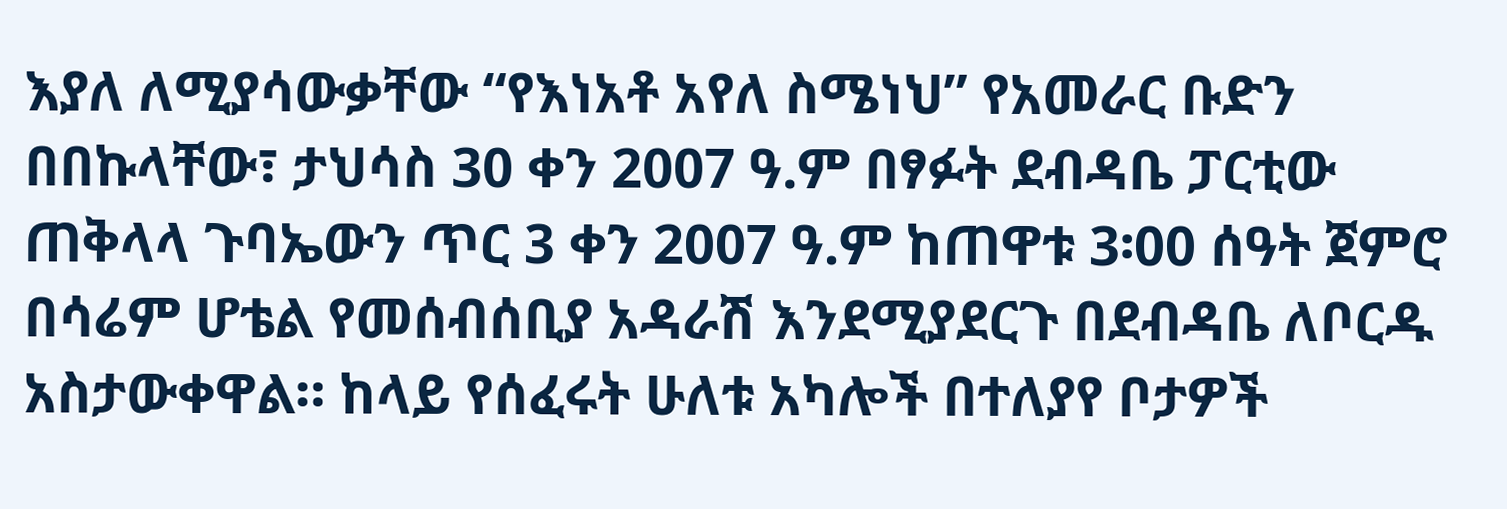እያለ ለሚያሳውቃቸው “የእነአቶ አየለ ስሜነህ” የአመራር ቡድን በበኩላቸው፣ ታህሳስ 30 ቀን 2007 ዓ.ም በፃፉት ደብዳቤ ፓርቲው ጠቅላላ ጉባኤውን ጥር 3 ቀን 2007 ዓ.ም ከጠዋቱ 3፡00 ሰዓት ጀምሮ በሳሬም ሆቴል የመሰብሰቢያ አዳራሽ እንደሚያደርጉ በደብዳቤ ለቦርዱ አስታውቀዋል። ከላይ የሰፈሩት ሁለቱ አካሎች በተለያየ ቦታዎች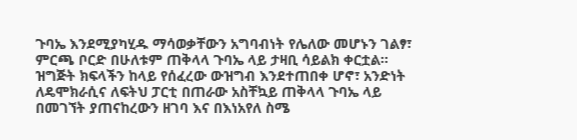ጉባኤ እንደሚያካሂዱ ማሳወቃቸውን አግባብነት የሌለው መሆኑን ገልፃ፣ ምርጫ ቦርድ በሁለቱም ጠቅላላ ጉባኤ ላይ ታዛቢ ሳይልክ ቀርቷል። ዝግጅት ክፍላችን ከላይ የሰፈረው ውዝግብ እንደተጠበቀ ሆኖ፣ አንድነት ለዴሞክራሲና ለፍትህ ፓርቲ በጠራው አስቸኳይ ጠቅላላ ጉባኤ ላይ በመገኘት ያጠናከረውን ዘገባ እና በእነአየለ ስሜ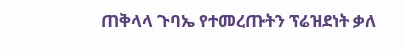ጠቅላላ ጉባኤ የተመረጡትን ፕሬዝደነት ቃለ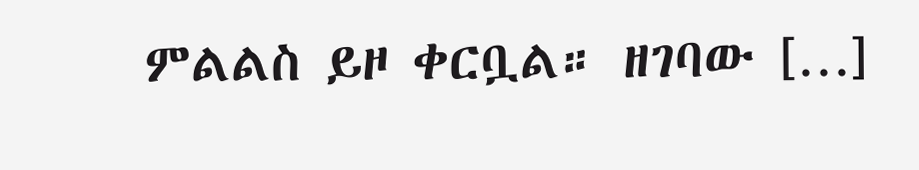ምልልስ ይዞ ቀርቧል። ዘገባው […]